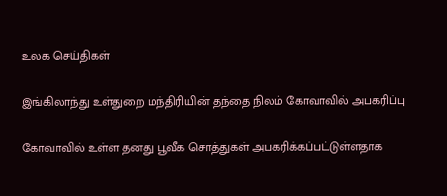உலக செய்திகள்

இங்கிலாந்து உள்துறை மந்திரியின் தந்தை நிலம் கோவாவில் அபகரிப்பு

கோவாவில் உள்ள தனது பூவீக சொத்துகள் அபகரிக்கப்பட்டுள்ளதாக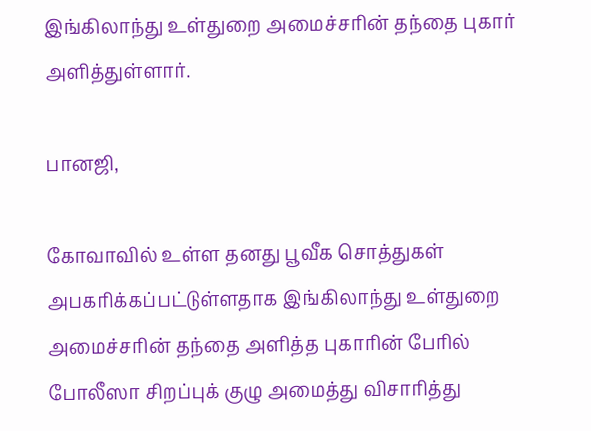இங்கிலாந்து உள்துறை அமைச்சரின் தந்தை புகார் அளித்துள்ளார்.

பானஜி,

கோவாவில் உள்ள தனது பூவீக சொத்துகள் அபகரிக்கப்பட்டுள்ளதாக இங்கிலாந்து உள்துறை அமைச்சரின் தந்தை அளித்த புகாரின் பேரில் போலீஸா சிறப்புக் குழு அமைத்து விசாரித்து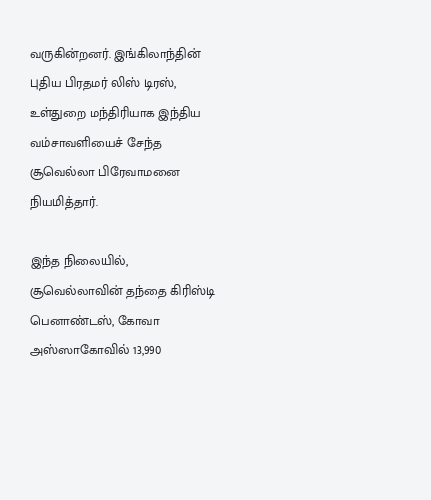வருகின்றனர். இங்கிலாந்தின் புதிய பிரதமர் லிஸ் டிரஸ், உள்துறை மந்திரியாக இந்திய வம்சாவளியைச் சேந்த சூவெல்லா பிரேவாமனை நியமித்தார்.

இந்த நிலையில், சூவெல்லாவின் தந்தை கிரிஸ்டி பெனாண்டஸ், கோவா அஸ்ஸாகோவில் 13,990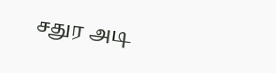சதுர அடி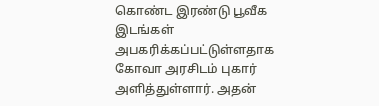கொண்ட இரண்டு பூவீக இடங்கள் அபகரிக்கப்பட்டுள்ளதாக கோவா அரசிடம் புகார் அளித்துள்ளார். அதன்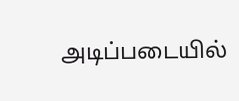அடிப்படையில்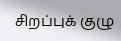சிறப்புக் குழு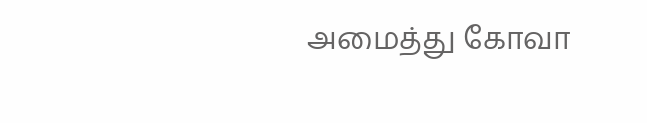அமைத்து கோவா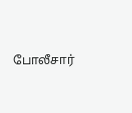போலீசார்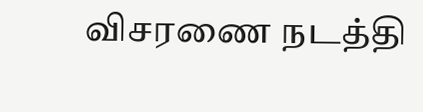விசரணை நடத்தி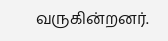வருகின்றனர்.